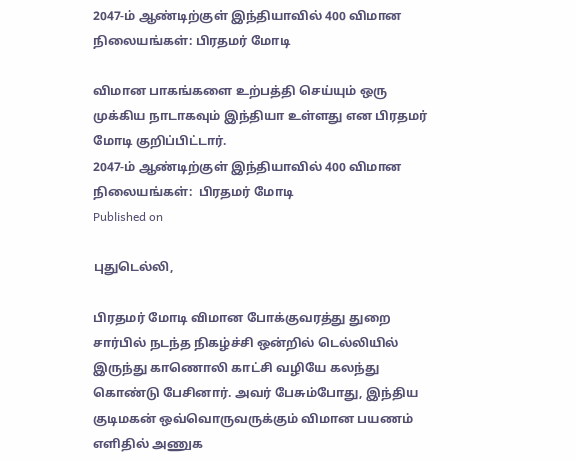2047-ம் ஆண்டிற்குள் இந்தியாவில் 400 விமான நிலையங்கள்: பிரதமர் மோடி

விமான பாகங்களை உற்பத்தி செய்யும் ஒரு முக்கிய நாடாகவும் இந்தியா உள்ளது என பிரதமர் மோடி குறிப்பிட்டார்.
2047-ம் ஆண்டிற்குள் இந்தியாவில் 400 விமான நிலையங்கள்:  பிரதமர் மோடி
Published on

புதுடெல்லி,

பிரதமர் மோடி விமான போக்குவரத்து துறை சார்பில் நடந்த நிகழ்ச்சி ஒன்றில் டெல்லியில் இருந்து காணொலி காட்சி வழியே கலந்து கொண்டு பேசினார். அவர் பேசும்போது, இந்திய குடிமகன் ஒவ்வொருவருக்கும் விமான பயணம் எளிதில் அணுக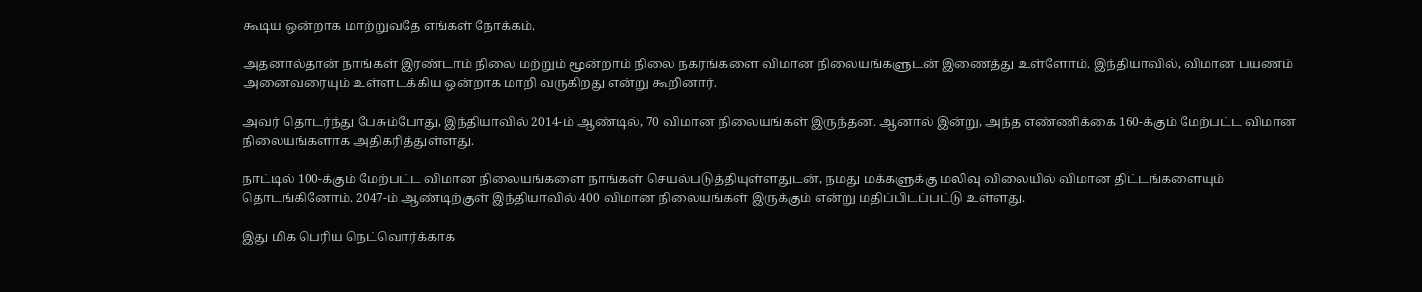கூடிய ஒன்றாக மாற்றுவதே எங்கள் நோக்கம்.

அதனால்தான் நாங்கள் இரண்டாம் நிலை மற்றும் மூன்றாம் நிலை நகரங்களை விமான நிலையங்களுடன் இணைத்து உள்ளோம். இந்தியாவில், விமான பயணம் அனைவரையும் உள்ளடக்கிய ஒன்றாக மாறி வருகிறது என்று கூறினார்.

அவர் தொடர்ந்து பேசும்போது, இந்தியாவில் 2014-ம் ஆண்டில், 70 விமான நிலையங்கள் இருந்தன. ஆனால் இன்று, அந்த எண்ணிக்கை 160-க்கும் மேற்பட்ட விமான நிலையங்களாக அதிகரித்துள்ளது.

நாட்டில் 100-க்கும் மேற்பட்ட விமான நிலையங்களை நாங்கள் செயல்படுத்தியுள்ளதுடன், நமது மக்களுக்கு மலிவு விலையில் விமான திட்டங்களையும் தொடங்கினோம். 2047-ம் ஆண்டிற்குள் இந்தியாவில் 400 விமான நிலையங்கள் இருக்கும் என்று மதிப்பிடப்பட்டு உள்ளது.

இது மிக பெரிய நெட்வொர்க்காக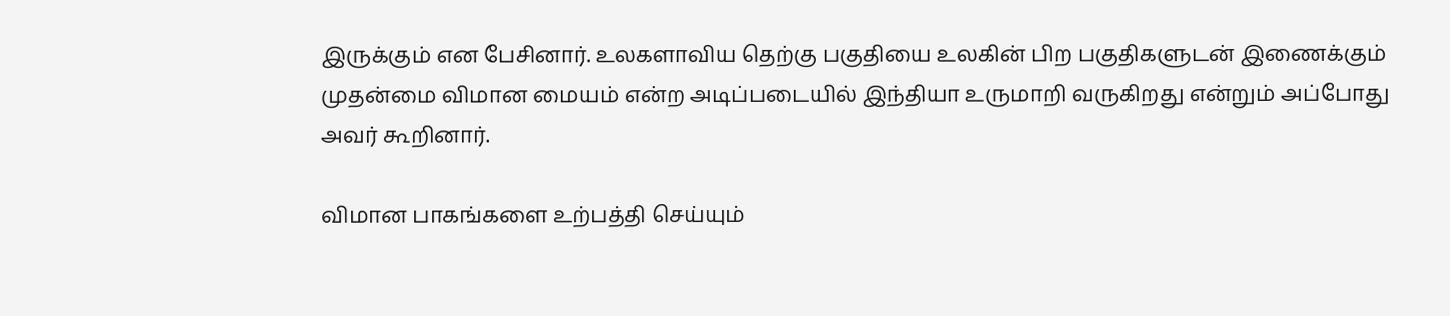இருக்கும் என பேசினார். உலகளாவிய தெற்கு பகுதியை உலகின் பிற பகுதிகளுடன் இணைக்கும் முதன்மை விமான மையம் என்ற அடிப்படையில் இந்தியா உருமாறி வருகிறது என்றும் அப்போது அவர் கூறினார்.

விமான பாகங்களை உற்பத்தி செய்யும்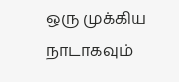ஒரு முக்கிய நாடாகவும்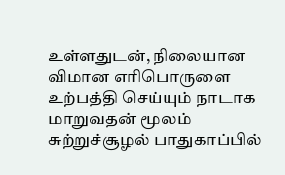உள்ளதுடன், நிலையான விமான எரிபொருளை உற்பத்தி செய்யும் நாடாக மாறுவதன் மூலம் சுற்றுச்சூழல் பாதுகாப்பில்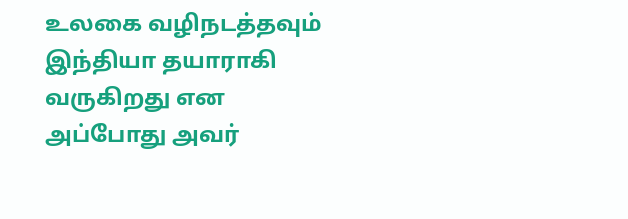உலகை வழிநடத்தவும் இந்தியா தயாராகி வருகிறது என அப்போது அவர்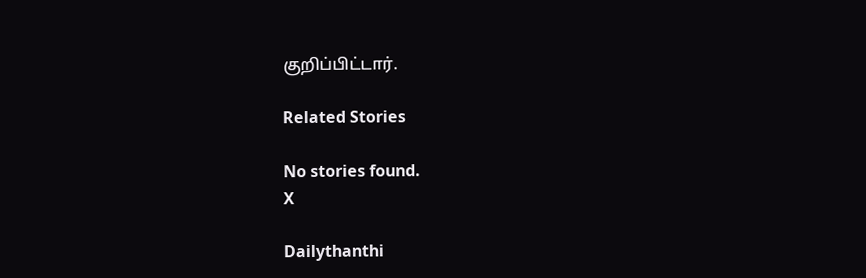குறிப்பிட்டார்.

Related Stories

No stories found.
X

Dailythanthi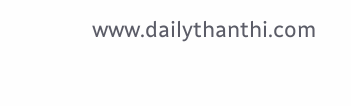www.dailythanthi.com